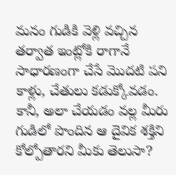మనం గుడికి వెళ్లి వచ్చిన తర్వాత ఇంట్లోకి రాగానే సాధారణంగా చేసే మొదటి పని కాళ్లు, చేతులు కడుక్కోవడం. కానీ, అలా చేయడం వల్ల మీరు గుడిలో పొందిన ఆ దైవిక శక్తిని కోల్పోతారని మీకు తెలుసా?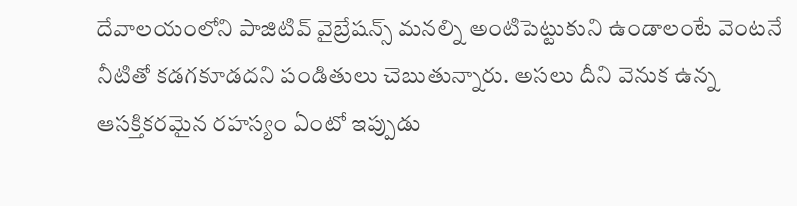దేవాలయంలోని పాజిటివ్ వైబ్రేషన్స్ మనల్ని అంటిపెట్టుకుని ఉండాలంటే వెంటనే నీటితో కడగకూడదని పండితులు చెబుతున్నారు. అసలు దీని వెనుక ఉన్న ఆసక్తికరమైన రహస్యం ఏంటో ఇప్పుడు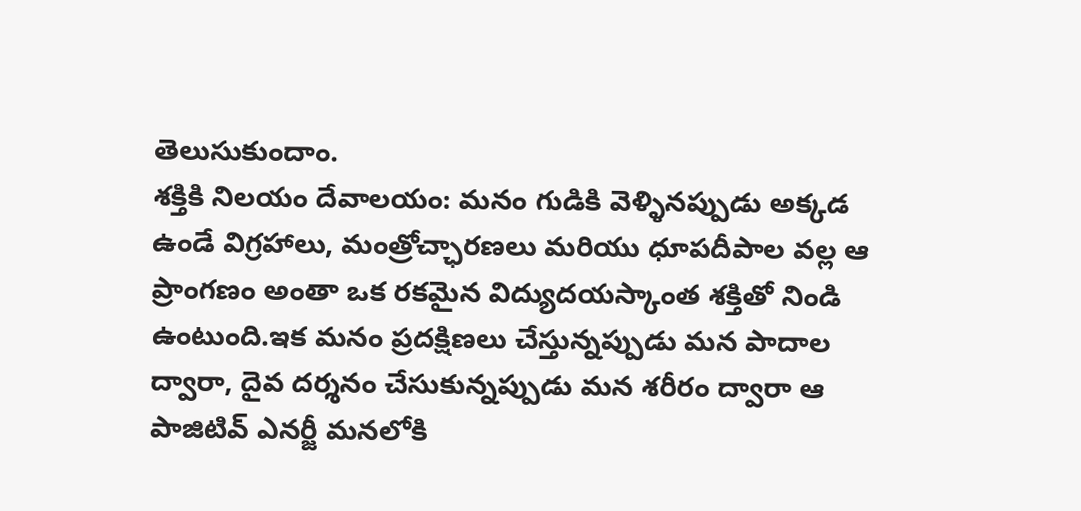తెలుసుకుందాం.
శక్తికి నిలయం దేవాలయం: మనం గుడికి వెళ్ళినప్పుడు అక్కడ ఉండే విగ్రహాలు, మంత్రోచ్ఛారణలు మరియు ధూపదీపాల వల్ల ఆ ప్రాంగణం అంతా ఒక రకమైన విద్యుదయస్కాంత శక్తితో నిండి ఉంటుంది.ఇక మనం ప్రదక్షిణలు చేస్తున్నప్పుడు మన పాదాల ద్వారా, దైవ దర్శనం చేసుకున్నప్పుడు మన శరీరం ద్వారా ఆ పాజిటివ్ ఎనర్జీ మనలోకి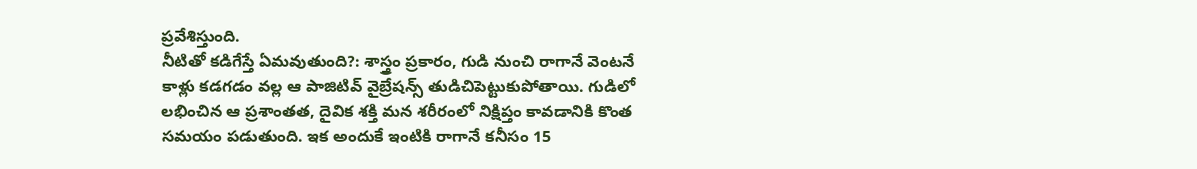ప్రవేశిస్తుంది.
నీటితో కడిగేస్తే ఏమవుతుంది?: శాస్త్రం ప్రకారం, గుడి నుంచి రాగానే వెంటనే కాళ్లు కడగడం వల్ల ఆ పాజిటివ్ వైబ్రేషన్స్ తుడిచిపెట్టుకుపోతాయి. గుడిలో లభించిన ఆ ప్రశాంతత, దైవిక శక్తి మన శరీరంలో నిక్షిప్తం కావడానికి కొంత సమయం పడుతుంది. ఇక అందుకే ఇంటికి రాగానే కనీసం 15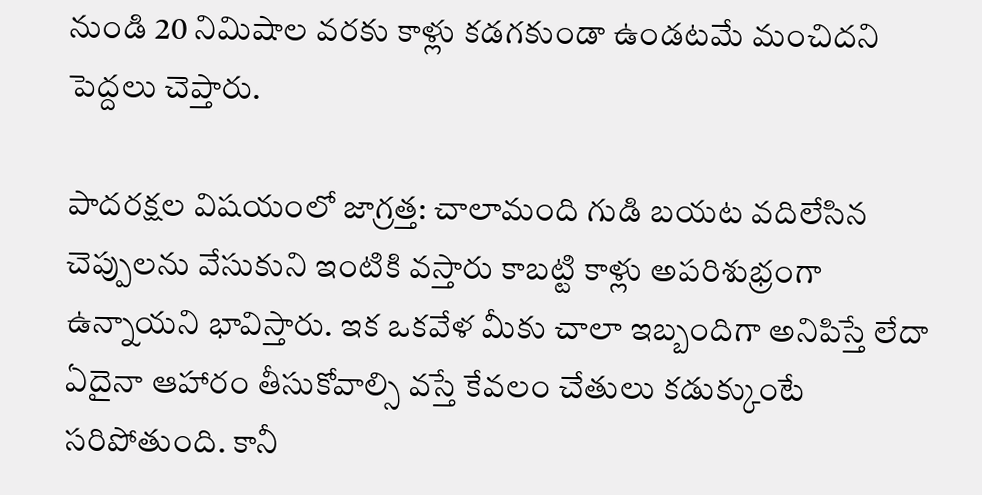నుండి 20 నిమిషాల వరకు కాళ్లు కడగకుండా ఉండటమే మంచిదని పెద్దలు చెప్తారు.

పాదరక్షల విషయంలో జాగ్రత్త: చాలామంది గుడి బయట వదిలేసిన చెప్పులను వేసుకుని ఇంటికి వస్తారు కాబట్టి కాళ్లు అపరిశుభ్రంగా ఉన్నాయని భావిస్తారు. ఇక ఒకవేళ మీకు చాలా ఇబ్బందిగా అనిపిస్తే లేదా ఏదైనా ఆహారం తీసుకోవాల్సి వస్తే కేవలం చేతులు కడుక్కుంటే సరిపోతుంది. కానీ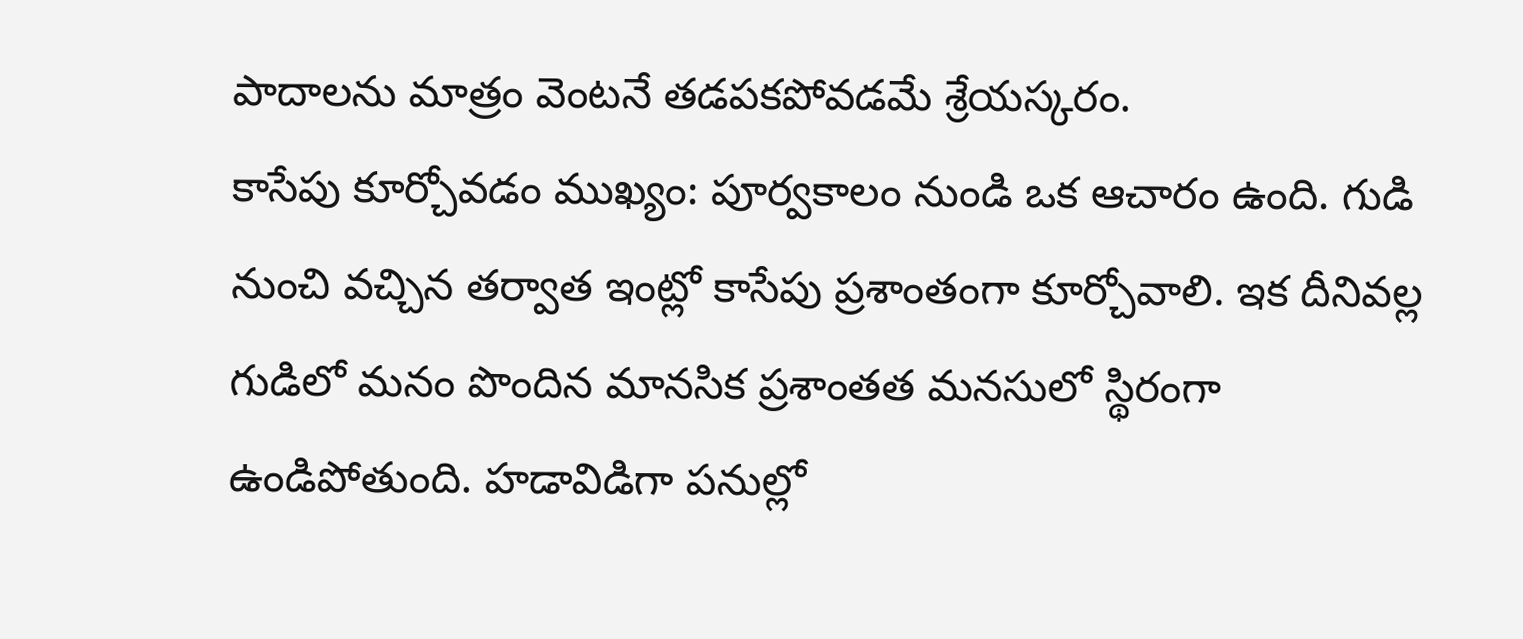పాదాలను మాత్రం వెంటనే తడపకపోవడమే శ్రేయస్కరం.
కాసేపు కూర్చోవడం ముఖ్యం: పూర్వకాలం నుండి ఒక ఆచారం ఉంది. గుడి నుంచి వచ్చిన తర్వాత ఇంట్లో కాసేపు ప్రశాంతంగా కూర్చోవాలి. ఇక దీనివల్ల గుడిలో మనం పొందిన మానసిక ప్రశాంతత మనసులో స్థిరంగా ఉండిపోతుంది. హడావిడిగా పనుల్లో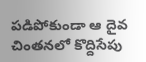పడిపోకుండా ఆ దైవ చింతనలో కొద్దిసేపు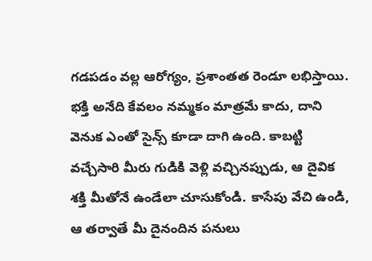గడపడం వల్ల ఆరోగ్యం, ప్రశాంతత రెండూ లభిస్తాయి.
భక్తి అనేది కేవలం నమ్మకం మాత్రమే కాదు, దాని వెనుక ఎంతో సైన్స్ కూడా దాగి ఉంది. కాబట్టి వచ్చేసారి మీరు గుడికి వెళ్లి వచ్చినప్పుడు, ఆ దైవిక శక్తి మీతోనే ఉండేలా చూసుకోండి. కాసేపు వేచి ఉండి, ఆ తర్వాతే మీ దైనందిన పనులు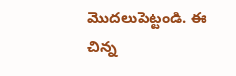మొదలుపెట్టండి. ఈ చిన్న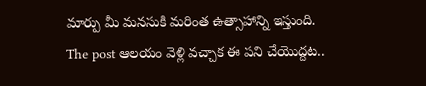మార్పు మీ మనసుకి మరింత ఉత్సాహాన్ని ఇస్తుంది.
The post ఆలయం వెళ్లి వచ్చాక ఈ పని చేయొద్దట..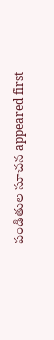పండితుల సూచన appeared first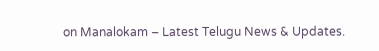on Manalokam – Latest Telugu News & Updates.